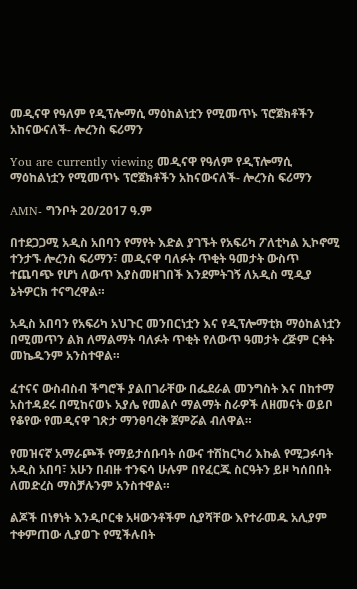መዲናዋ የዓለም የዲፕሎማሲ ማዕከልነቷን የሚመጥኑ ፕሮጀክቶችን አከናውናለች- ሎረንስ ፍሪማን

You are currently viewing መዲናዋ የዓለም የዲፕሎማሲ ማዕከልነቷን የሚመጥኑ ፕሮጀክቶችን አከናውናለች- ሎረንስ ፍሪማን

AMN- ግንቦት 20/2017 ዓ.ም

በተደጋጋሚ አዲስ አበባን የማየት እድል ያገኙት የአፍሪካ ፖለቲካል ኢኮኖሚ ተንታኙ ሎረንስ ፍሪማን፣ መዲናዋ ባለፉት ጥቂት ዓመታት ውስጥ ተጨባጭ የሆነ ለውጥ እያስመዘገበች እንደምትገኝ ለአዲስ ሚዲያ ኔትዎርክ ተናግረዋል።

አዲስ አበባን የአፍሪካ አህጉር መንበርነቷን እና የዲፕሎማቲክ ማዕከልነቷን በሚመጥን ልክ ለማልማት ባለፉት ጥቂት የለውጥ ዓመታት ረጅም ርቀት መኬዱንም አንስተዋል።

ፈተናና ውስብስብ ችግሮች ያልበገራቸው በፌደራል መንግስት እና በከተማ አስተዳደሩ በሚከናወኑ አያሌ የመልሶ ማልማት ስራዎች ለዘመናት ወይቦ የቆየው የመዲናዋ ገጽታ ማንፀባረቅ ጀምሯል ብለዋል።

የመዝናኛ አማራጮች የማይታሰቡባት ሰውና ተሽከርካሪ እኩል የሚጋፉባት አዲስ አበባ፣ አሁን በብዙ ተንፍሳ ሁሉም በየፈርጁ ስርዓትን ይዞ ካሰበበት ለመድረስ ማስቻሉንም አንስተዋል።

ልጆች በነፃነት እንዲቦርቁ አዛውንቶችም ሲያሻቸው እየተራመዱ አሊያም ተቀምጠው ሊያወጉ የሚችሉበት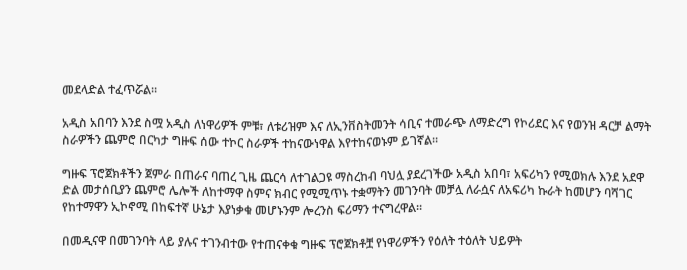መደላድል ተፈጥሯል።

አዲስ አበባን እንደ ስሟ አዲስ ለነዋሪዎች ምቹ፣ ለቱሪዝም እና ለኢንቨስትመንት ሳቢና ተመራጭ ለማድረግ የኮሪደር እና የወንዝ ዳርቻ ልማት ስራዎችን ጨምሮ በርካታ ግዙፍ ሰው ተኮር ስራዎች ተከናውነዋል እየተከናወኑም ይገኛል።

ግዙፍ ፕሮጀክቶችን ጀምራ በጠራና ባጠረ ጊዜ ጨርሳ ለተገልጋዩ ማስረከብ ባህሏ ያደረገችው አዲስ አበባ፣ አፍሪካን የሚወክሉ እንደ አደዋ ድል መታሰቢያን ጨምሮ ሌሎች ለከተማዋ ስምና ክብር የሚሚጥኑ ተቋማትን መገንባት መቻሏ ለራሷና ለአፍሪካ ኩራት ከመሆን ባሻገር የከተማዋን ኢኮኖሚ በከፍተኛ ሁኔታ እያነቃቁ መሆኑንም ሎረንስ ፍሪማን ተናግረዋል።

በመዲናዋ በመገንባት ላይ ያሉና ተገንብተው የተጠናቀቁ ግዙፍ ፕሮጀክቶቿ የነዋሪዎችን የዕለት ተዕለት ህይዎት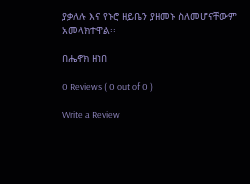ያቃለሉ እና የኑሮ ዘይቤን ያዘመኑ ስለመሆናቸውም አመላክተዋል፡፡

በሔኖክ ዘነበ

0 Reviews ( 0 out of 0 )

Write a Review